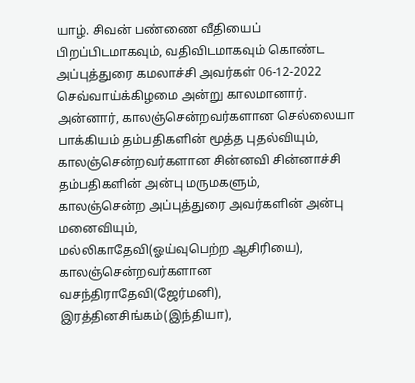யாழ். சிவன் பண்ணை வீதியைப் பிறப்பிடமாகவும், வதிவிடமாகவும் கொண்ட அப்புத்துரை கமலாச்சி அவர்கள் 06-12-2022 செவ்வாய்க்கிழமை அன்று காலமானார்.
அன்னார், காலஞ்சென்றவர்களான செல்லையா பாக்கியம் தம்பதிகளின் மூத்த புதல்வியும், காலஞ்சென்றவர்களான சின்னவி சின்னாச்சி தம்பதிகளின் அன்பு மருமகளும்,
காலஞ்சென்ற அப்புத்துரை அவர்களின் அன்பு மனைவியும்,
மல்லிகாதேவி(ஓய்வுபெற்ற ஆசிரியை), காலஞ்சென்றவர்களான வசந்திராதேவி(ஜேர்மனி), இரத்தினசிங்கம்(இந்தியா),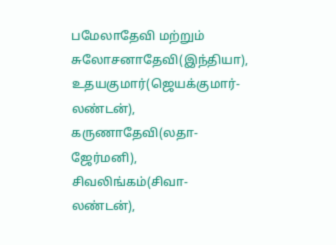பமேலாதேவி மற்றும் சுலோசனாதேவி(இந்தியா), உதயகுமார்(ஜெயக்குமார்- லண்டன்), கருணாதேவி(லதா- ஜேர்மனி), சிவலிங்கம்(சிவா- லண்டன்),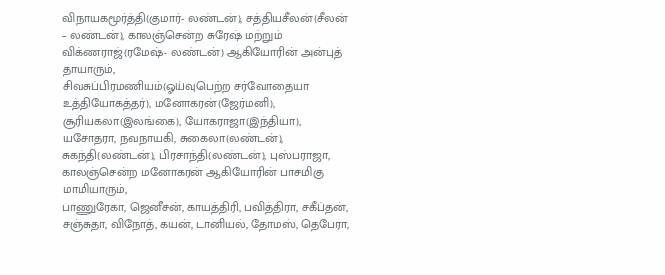விநாயகமூர்த்தி(குமார்- லண்டன்), சத்தியசீலன்(சீலன் – லண்டன்), காலஞ்சென்ற சுரேஷ் மற்றும் விக்ணராஜ்(ரமேஷ்- லண்டன்) ஆகியோரின் அன்புத் தாயாரும்,
சிவசுப்பிரமணியம்(ஓய்வுபெற்ற சர்வோதையா உத்தியோகத்தர்), மனோகரன்(ஜேர்மனி), சூரியகலா(இலங்கை), யோகராஜா(இந்தியா), யசோதரா, நவநாயகி, சுகைலா(லண்டன்), சுகந்தி(லண்டன்), பிரசாந்தி(லண்டன்), புஸ்பராஜா, காலஞ்சென்ற மனோகரன் ஆகியோரின் பாசமிகு மாமியாரும்,
பாணுரேகா, ஜெனீசன், காயத்திரி, பவித்திரா, சகீப்தன், சஞ்சுதா, விநோத், கயன், டானியல், தோமஸ், தெபேரா,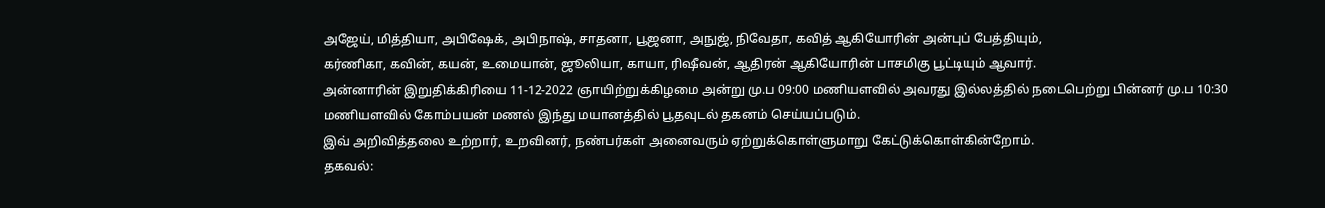அஜேய், மித்தியா, அபிஷேக், அபிநாஷ், சாதனா, பூஜனா, அநுஜ், நிவேதா, கவித் ஆகியோரின் அன்புப் பேத்தியும்,
கர்ணிகா, கவின், கயன், உமையான், ஜூலியா, காயா, ரிஷீவன், ஆதிரன் ஆகியோரின் பாசமிகு பூட்டியும் ஆவார்.
அன்னாரின் இறுதிக்கிரியை 11-12-2022 ஞாயிற்றுக்கிழமை அன்று மு.ப 09:00 மணியளவில் அவரது இல்லத்தில் நடைபெற்று பின்னர் மு.ப 10:30 மணியளவில் கோம்பயன் மணல் இந்து மயானத்தில் பூதவுடல் தகனம் செய்யப்படும்.
இவ் அறிவித்தலை உற்றார், உறவினர், நண்பர்கள் அனைவரும் ஏற்றுக்கொள்ளுமாறு கேட்டுக்கொள்கின்றோம்.
தகவல்: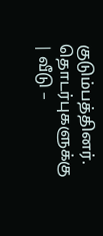குடும்பத்தினர்.
தொடர்புகளுக்கு
| வீடு –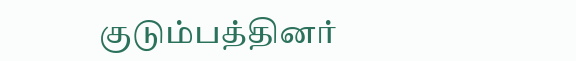குடும்பத்தினர்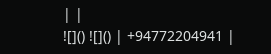| |
![]() ![]() | +94772204941 |